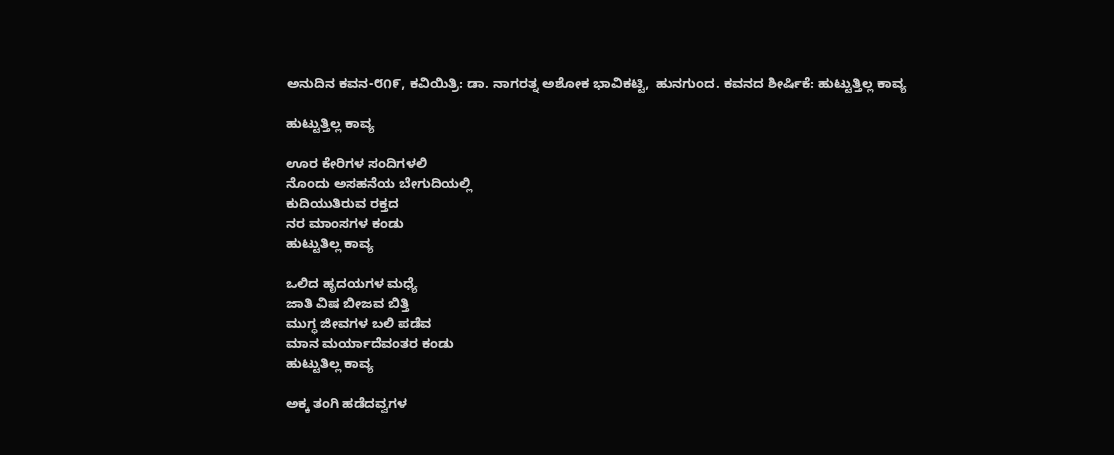ಅನುದಿನ ಕವನ-೮೧೯, ಕವಿಯಿತ್ರಿ: ಡಾ. ನಾಗರತ್ನ ಅಶೋಕ ಭಾವಿಕಟ್ಟಿ,  ಹುನಗುಂದ. ಕವನದ ಶೀರ್ಷಿಕೆ: ಹುಟ್ಟುತ್ತಿಲ್ಲ ಕಾವ್ಯ

ಹುಟ್ಟುತ್ತಿಲ್ಲ ಕಾವ್ಯ

ಊರ ಕೇರಿಗಳ ಸಂದಿಗಳಲಿ
ನೊಂದು ಅಸಹನೆಯ ಬೇಗುದಿಯಲ್ಲಿ
ಕುದಿಯುತಿರುವ ರಕ್ತದ
ನರ ಮಾಂಸಗಳ ಕಂಡು
ಹುಟ್ಟುತಿಲ್ಲ ಕಾವ್ಯ

ಒಲಿದ ಹೃದಯಗಳ ಮಧ್ಯೆ
ಜಾತಿ ವಿಷ ಬೀಜವ ಬಿತ್ತಿ
ಮುಗ್ಧ ಜೀವಗಳ ಬಲಿ ಪಡೆವ
ಮಾನ ಮರ್ಯಾದೆವಂತರ ಕಂಡು
ಹುಟ್ಟುತಿಲ್ಲ ಕಾವ್ಯ

ಅಕ್ಕ ತಂಗಿ ಹಡೆದವ್ವಗಳ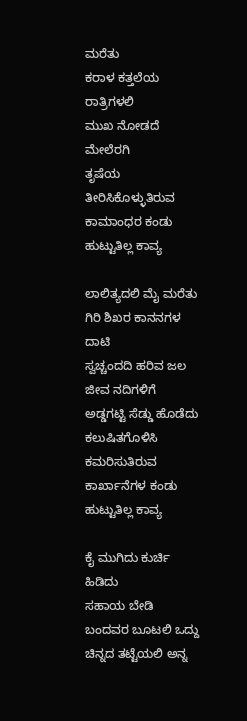ಮರೆತು
ಕರಾಳ ಕತ್ತಲೆಯ ರಾತ್ರಿಗಳಲಿ
ಮುಖ ನೋಡದೆ ಮೇಲೆರಗಿ
ತೃಷೆಯ ತೀರಿಸಿಕೊಳ್ಳುತಿರುವ
ಕಾಮಾಂಧರ ಕಂಡು
ಹುಟ್ಟುತಿಲ್ಲ ಕಾವ್ಯ

ಲಾಲಿತ್ಯದಲಿ ಮೈ ಮರೆತು
ಗಿರಿ ಶಿಖರ ಕಾನನಗಳ ದಾಟಿ
ಸ್ವಚ್ಚಂದದಿ ಹರಿವ ಜಲ ಜೀವ ನದಿಗಳಿಗೆ
ಅಡ್ಡಗಟ್ಟಿ ಸೆಡ್ಡು ಹೊಡೆದು
ಕಲುಷಿತಗೊಳಿಸಿ ಕಮರಿಸುತಿರುವ
ಕಾರ್ಖಾನೆಗಳ ಕಂಡು
ಹುಟ್ಟುತಿಲ್ಲ ಕಾವ್ಯ

ಕೈ ಮುಗಿದು ಕುರ್ಚಿ ಹಿಡಿದು
ಸಹಾಯ ಬೇಡಿ ಬಂದವರ ಬೂಟಲಿ ಒದ್ದು
ಚಿನ್ನದ ತಟ್ಟೆಯಲಿ ಅನ್ನ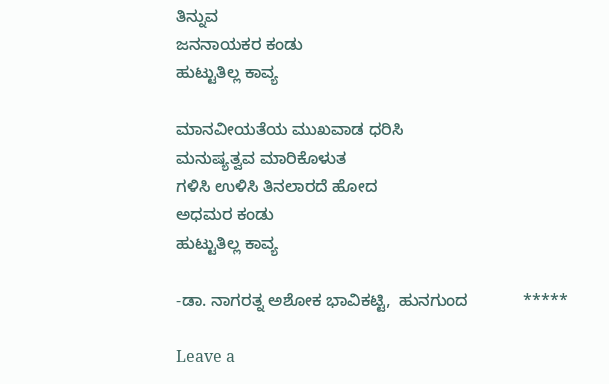ತಿನ್ನುವ
ಜನನಾಯಕರ ಕಂಡು
ಹುಟ್ಟುತಿಲ್ಲ ಕಾವ್ಯ

ಮಾನವೀಯತೆಯ ಮುಖವಾಡ ಧರಿಸಿ
ಮನುಷ್ಯತ್ವವ ಮಾರಿಕೊಳುತ
ಗಳಿಸಿ ಉಳಿಸಿ ತಿನಲಾರದೆ ಹೋದ
ಅಧಮರ ಕಂಡು
ಹುಟ್ಟುತಿಲ್ಲ ಕಾವ್ಯ

-ಡಾ. ನಾಗರತ್ನ ಅಶೋಕ ಭಾವಿಕಟ್ಟಿ,  ಹುನಗುಂದ            *****

Leave a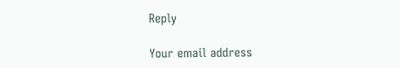Reply

Your email address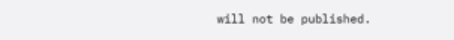will not be published.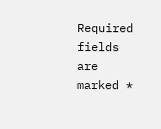Required fields are marked *